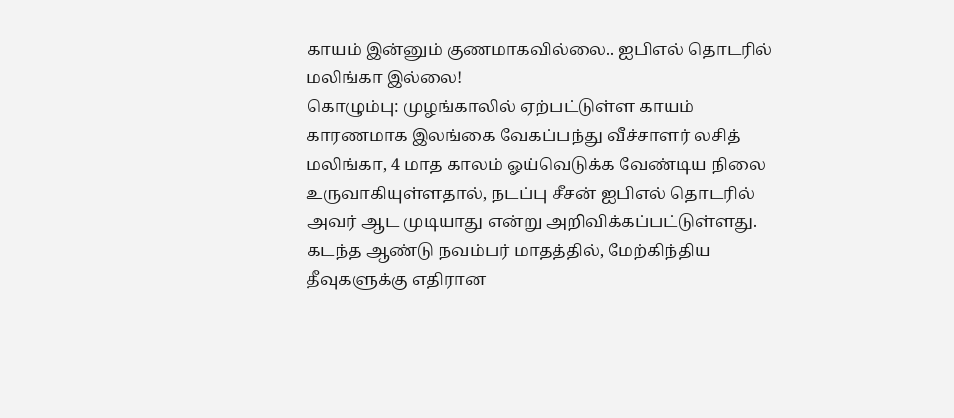காயம் இன்னும் குணமாகவில்லை.. ஐபிஎல் தொடரில் மலிங்கா இல்லை!
கொழும்பு: முழங்காலில் ஏற்பட்டுள்ள காயம் காரணமாக இலங்கை வேகப்பந்து வீச்சாளர் லசித் மலிங்கா, 4 மாத காலம் ஓய்வெடுக்க வேண்டிய நிலை உருவாகியுள்ளதால், நடப்பு சீசன் ஐபிஎல் தொடரில் அவர் ஆட முடியாது என்று அறிவிக்கப்பட்டுள்ளது.
கடந்த ஆண்டு நவம்பர் மாதத்தில், மேற்கிந்திய தீவுகளுக்கு எதிரான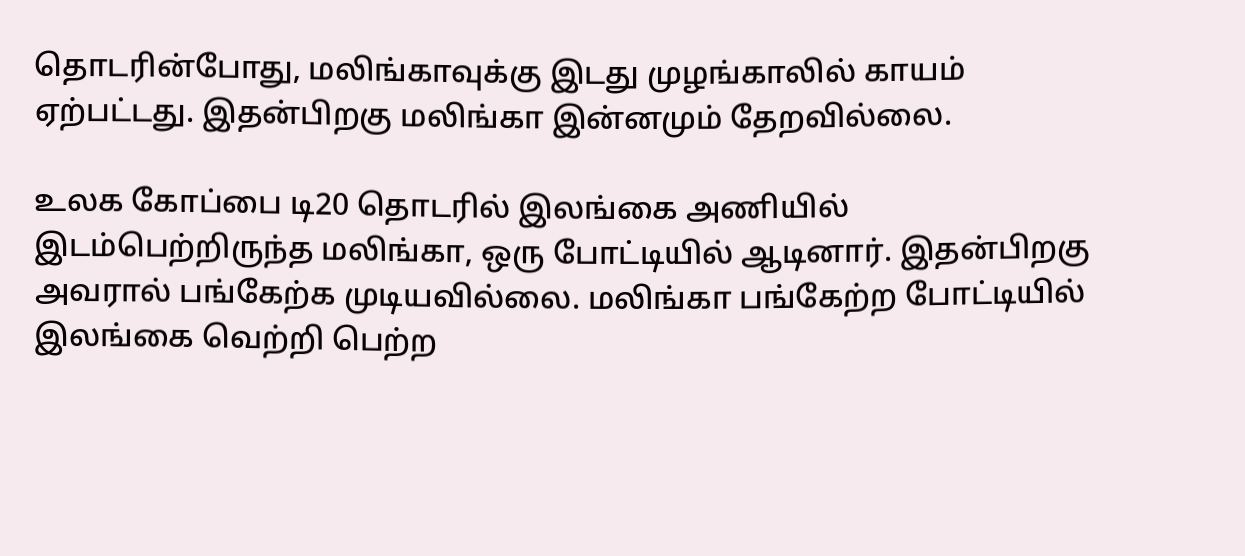தொடரின்போது, மலிங்காவுக்கு இடது முழங்காலில் காயம் ஏற்பட்டது. இதன்பிறகு மலிங்கா இன்னமும் தேறவில்லை.

உலக கோப்பை டி20 தொடரில் இலங்கை அணியில் இடம்பெற்றிருந்த மலிங்கா, ஒரு போட்டியில் ஆடினார். இதன்பிறகு அவரால் பங்கேற்க முடியவில்லை. மலிங்கா பங்கேற்ற போட்டியில் இலங்கை வெற்றி பெற்ற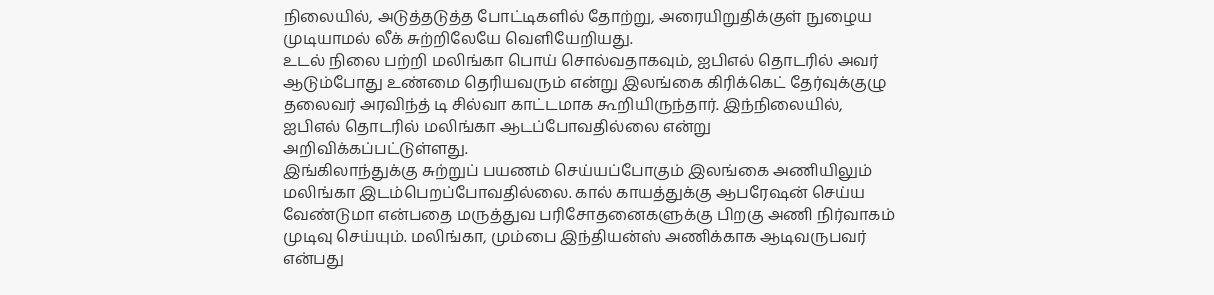நிலையில், அடுத்தடுத்த போட்டிகளில் தோற்று, அரையிறுதிக்குள் நுழைய முடியாமல் லீக் சுற்றிலேயே வெளியேறியது.
உடல் நிலை பற்றி மலிங்கா பொய் சொல்வதாகவும், ஐபிஎல் தொடரில் அவர் ஆடும்போது உண்மை தெரியவரும் என்று இலங்கை கிரிக்கெட் தேர்வுக்குழு தலைவர் அரவிந்த் டி சில்வா காட்டமாக கூறியிருந்தார். இந்நிலையில், ஐபிஎல் தொடரில் மலிங்கா ஆடப்போவதில்லை என்று அறிவிக்கப்பட்டுள்ளது.
இங்கிலாந்துக்கு சுற்றுப் பயணம் செய்யப்போகும் இலங்கை அணியிலும் மலிங்கா இடம்பெறப்போவதில்லை. கால் காயத்துக்கு ஆபரேஷன் செய்ய வேண்டுமா என்பதை மருத்துவ பரிசோதனைகளுக்கு பிறகு அணி நிர்வாகம் முடிவு செய்யும். மலிங்கா, மும்பை இந்தியன்ஸ் அணிக்காக ஆடிவருபவர் என்பது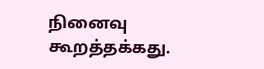நினைவு கூறத்தக்கது.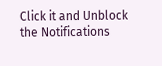Click it and Unblock the Notifications